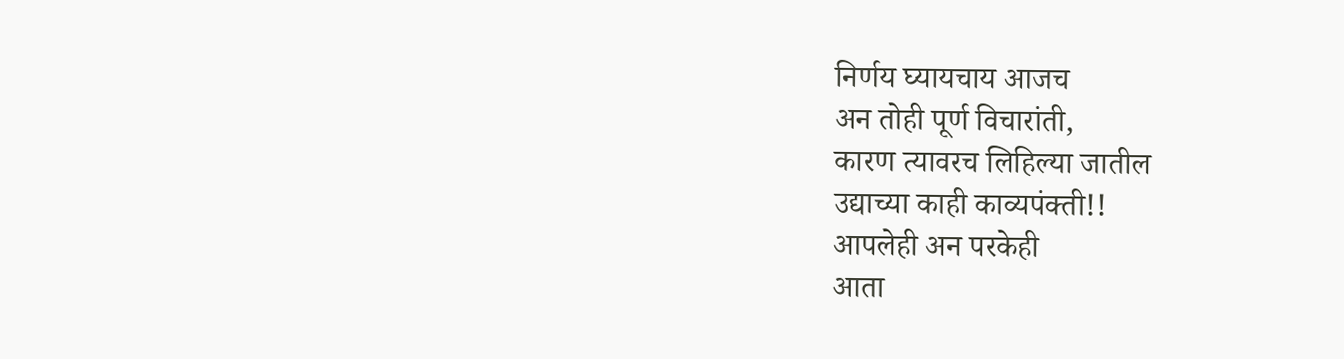निर्णय घ्यायचाय आजच
अन तोही पूर्ण विचारांती,
कारण त्यावरच लिहिल्या जातील
उद्याच्या काही काव्यपंक्ती!!
आपलेही अन परकेही
आता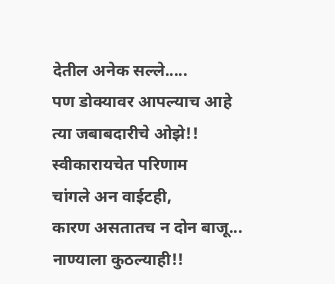देतील अनेक सल्ले.....
पण डोक्यावर आपल्याच आहे
त्या जबाबदारीचे ओझे!!
स्वीकारायचेत परिणाम
चांगले अन वाईटही,
कारण असतातच न दोन बाजू...
नाण्याला कुठल्याही!!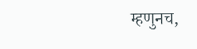म्हणुनच,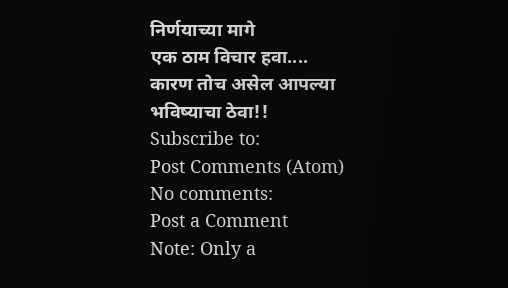निर्णयाच्या मागे
एक ठाम विचार हवा....
कारण तोच असेल आपल्या
भविष्याचा ठेवा!!
Subscribe to:
Post Comments (Atom)
No comments:
Post a Comment
Note: Only a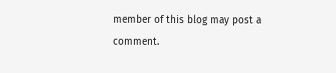member of this blog may post a comment.